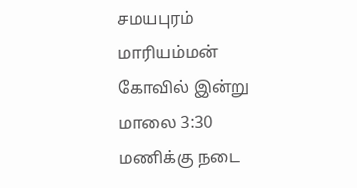சமயபுரம் மாரியம்மன் கோவில் இன்று மாலை 3:30 மணிக்கு நடை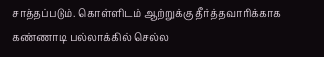சாத்தப்படும். கொள்ளிடம் ஆற்றுக்கு தீர்த்தவாரிக்காக கண்ணாடி பல்லாக்கில் செல்ல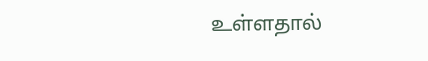உள்ளதால்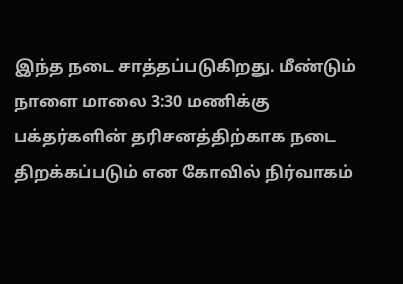இந்த நடை சாத்தப்படுகிறது. மீண்டும் நாளை மாலை 3:30 மணிக்கு பக்தர்களின் தரிசனத்திற்காக நடை திறக்கப்படும் என கோவில் நிர்வாகம்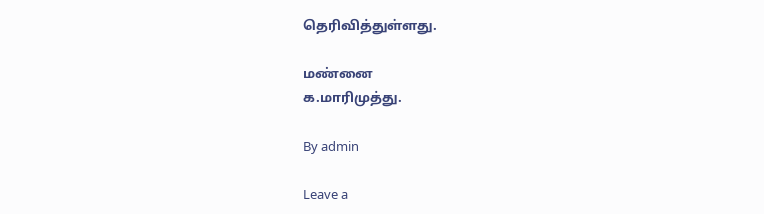தெரிவித்துள்ளது.

மண்னை
க.மாரிமுத்து.

By admin

Leave a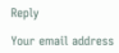Reply

Your email address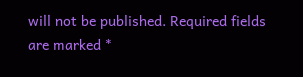will not be published. Required fields are marked *